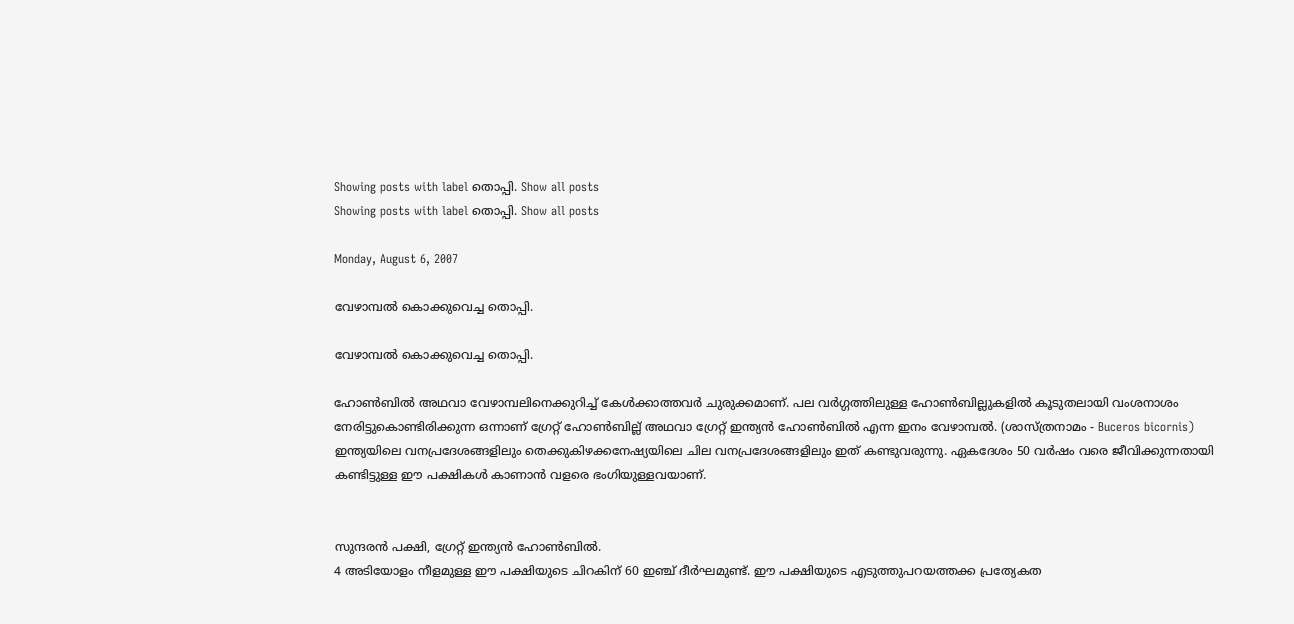Showing posts with label തൊപ്പി. Show all posts
Showing posts with label തൊപ്പി. Show all posts

Monday, August 6, 2007

വേഴാമ്പല്‍ കൊക്കുവെച്ച തൊപ്പി.

വേഴാമ്പല്‍ കൊക്കുവെച്ച തൊപ്പി.

ഹോണ്‍ബില്‍ അഥവാ വേഴാമ്പലിനെക്കുറിച്ച്‌ കേള്‍ക്കാത്തവര്‍ ചുരുക്കമാണ്‌. പല വര്‍ഗ്ഗത്തിലുള്ള ഹോണ്‍ബില്ലുകളില്‍ കൂടുതലായി വംശനാശം നേരിട്ടുകൊണ്ടിരിക്കുന്ന ഒന്നാണ്‌ ഗ്രേറ്റ്‌ ഹോണ്‍ബില്ല് അഥവാ ഗ്രേറ്റ്‌ ഇന്ത്യന്‍ ഹോണ്‍ബില്‍ എന്ന ഇനം വേഴാമ്പല്‍. (ശാസ്ത്രനാമം - Buceros bicornis) ഇന്ത്യയിലെ വനപ്രദേശങ്ങളിലും തെക്കുകിഴക്കനേഷ്യയിലെ ചില വനപ്രദേശങ്ങളിലും ഇത്‌ കണ്ടുവരുന്നു. ഏകദേശം 50 വര്‍ഷം വരെ ജീവിക്കുന്നതായി കണ്ടിട്ടുള്ള ഈ പക്ഷികള്‍ കാണാന്‍ വളരെ ഭംഗിയുള്ളവയാണ്‌.


സുന്ദരന്‍ പക്ഷി, ഗ്രേറ്റ് ഇന്ത്യന്‍ ഹോണ്‍ബില്‍.
4 അടിയോളം നീളമുള്ള ഈ പക്ഷിയുടെ ചിറകിന്‌ 60 ഇഞ്ച്‌ ദീര്‍ഘമുണ്ട്‌. ഈ പക്ഷിയുടെ എടുത്തുപറയത്തക്ക പ്രത്യേകത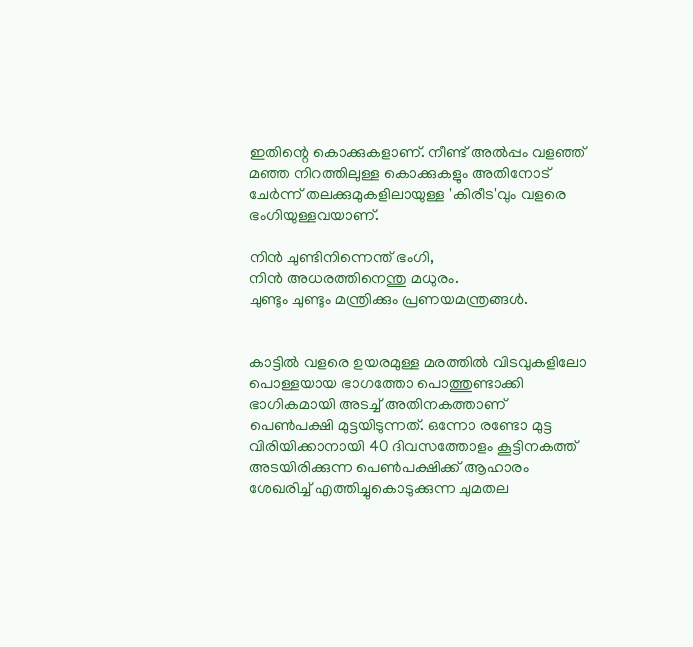ഇതിന്റെ കൊക്കുകളാണ്‌. നീണ്ട്‌ അല്‍പ്പം വളഞ്ഞ്‌ മഞ്ഞ നിറത്തിലുള്ള കൊക്കുകളും അതിനോട്‌ ചേര്‍ന്ന്‌ തലക്കുമുകളിലായുള്ള 'കിരീട'വും വളരെ ഭംഗിയുള്ളവയാണ്‌.

നിന്‍ ചുണ്ടിനിന്നെന്ത്‌ ഭംഗി,
നിന്‍ അധരത്തിനെന്തു മധുരം.
ചുണ്ടും ചുണ്ടും മന്ത്രിക്കും പ്രണയമന്ത്രങ്ങള്‍.


കാട്ടില്‍ വളരെ ഉയരമുള്ള മരത്തില്‍ വിടവുകളിലോ പൊള്ളയായ ഭാഗത്തോ പൊത്തുണ്ടാക്കി ഭാഗികമായി അടച്ച്‌ അതിനകത്താണ്‌ പെണ്‍പക്ഷി മുട്ടയിടുന്നത്‌. ഒന്നോ രണ്ടോ മുട്ട വിരിയിക്കാനായി 40 ദിവസത്തോളം കൂട്ടിനകത്ത്‌ അടയിരിക്കുന്ന പെണ്‍പക്ഷിക്ക്‌ ആഹാരം ശേഖരിച്ച്‌ എത്തിച്ചുകൊടുക്കുന്ന ചുമതല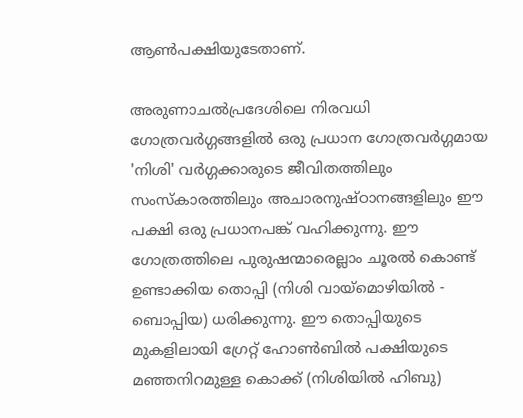ആണ്‍പക്ഷിയുടേതാണ്‌.

അരുണാചല്‍പ്രദേശിലെ നിരവധി ഗോത്രവര്‍ഗ്ഗങ്ങളില്‍ ഒരു പ്രധാന ഗോത്രവര്‍ഗ്ഗമായ 'നിശി' വര്‍ഗ്ഗക്കാരുടെ ജീവിതത്തിലും സംസ്കാരത്തിലും അചാരനുഷ്ഠാനങ്ങളിലും ഈ പക്ഷി ഒരു പ്രധാനപങ്ക്‌ വഹിക്കുന്നു. ഈ ഗോത്രത്തിലെ പുരുഷന്മാരെല്ലാം ചൂരല്‍ കൊണ്ട്‌ ഉണ്ടാക്കിയ തൊപ്പി (നിശി വായ്‌മൊഴിയില്‍ - ബൊപ്പിയ) ധരിക്കുന്നു. ഈ തൊപ്പിയുടെ മുകളിലായി ഗ്രേറ്റ്‌ ഹോണ്‍ബില്‍ പക്ഷിയുടെ മഞ്ഞനിറമുള്ള കൊക്ക്‌ (നിശിയില്‍ ഹിബു)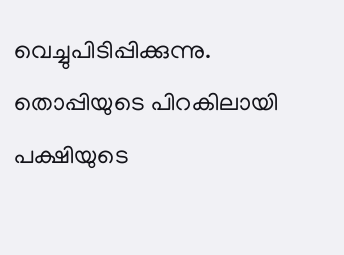വെച്ചുപിടിപ്പിക്കുന്നു. തൊപ്പിയുടെ പിറകിലായി പക്ഷിയുടെ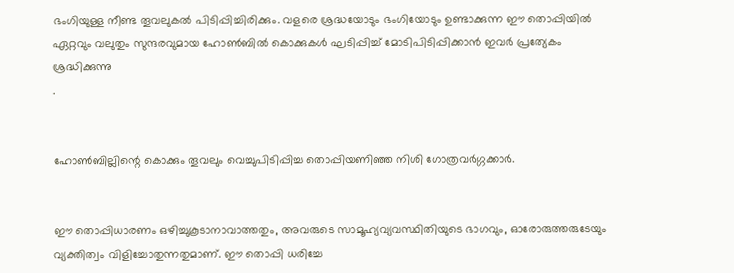ഭംഗിയുള്ള നീണ്ട തൂവലുകല്‍ പിടിപ്പിച്ചിരിക്കും. വളരെ ശ്രദ്ധയോടും ഭംഗിയോടും ഉണ്ടാക്കുന്ന ഈ തൊപ്പിയില്‍ ഏറ്റവും വലുതും സുന്ദരവുമായ ഹോണ്‍ബില്‍ കൊക്കുകള്‍ ഘടിപ്പിച്ച്‌ മോടിപിടിപ്പിക്കാന്‍ ഇവര്‍ പ്രത്യേകം ശ്രദ്ധിക്കുന്നു
.


ഹോണ്‍ബില്ലിന്റെ കൊക്കും തൂവലും വെച്ചുപിടിപ്പിച്ച തൊപ്പിയണിഞ്ഞ നിശി ഗോത്രവര്‍ഗ്ഗക്കാര്‍.


ഈ തൊപ്പിധാരണം ഒഴിച്ചുകൂടാനാവാത്തതും, അവരുടെ സാമൂഹ്യവ്യവസ്ഥിതിയുടെ ഭാഗവും, ഓരോരുത്തരുടേയും വ്യക്തിത്വം വിളിച്ചോതുന്നതുമാണ്‌. ഈ തൊപ്പി ധരിച്ചേ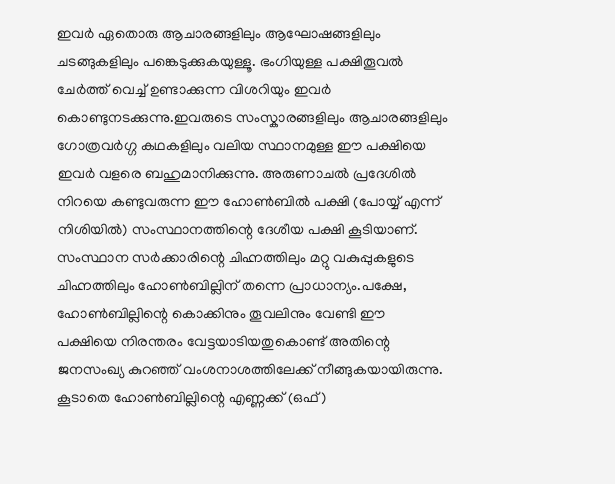ഇവര്‍ ഏതൊരു ആചാരങ്ങളിലും ആഘോഷങ്ങളിലും ചടങ്ങുകളിലും പങ്കെടുക്കുകയുള്ളൂ. ഭംഗിയുള്ള പക്ഷിതൂവല്‍ ചേര്‍ത്ത്‌ വെച്ച്‌ ഉണ്ടാക്കുന്ന വിശറിയും ഇവര്‍ കൊണ്ടുനടക്കുന്നു.ഇവരുടെ സംസ്കാരങ്ങളിലും ആചാരങ്ങളിലും ഗോത്രവര്‍ഗ്ഗ കഥകളിലും വലിയ സ്ഥാനമുള്ള ഈ പക്ഷിയെ ഇവര്‍ വളരെ ബഹുമാനിക്കുന്നു. അരുണാചല്‍ പ്രദേശില്‍ നിറയെ കണ്ടുവരുന്ന ഈ ഹോണ്‍ബില്‍ പക്ഷി (പോയ്യ്‌ എന്ന്‌ നിശിയില്‍) സംസ്ഥാനത്തിന്റെ ദേശീയ പക്ഷി കൂടിയാണ്‌. സംസ്ഥാന സര്‍ക്കാരിന്റെ ചിഹ്നത്തിലും മറ്റു വകുപ്പുകളുടെ ചിഹ്നത്തിലും ഹോണ്‍ബില്ലിന്‌ തന്നെ പ്രാധാന്യം.പക്ഷേ, ഹോണ്‍ബില്ലിന്റെ കൊക്കിനും തൂവലിനും വേണ്ടി ഈ പക്ഷിയെ നിരന്തരം വേട്ടയാടിയതുകൊണ്ട്‌ അതിന്റെ ജനസംഖ്യ കുറഞ്ഞ്‌ വംശനാശത്തിലേക്ക്‌ നീങ്ങുകയായിരുന്നു. കൂടാതെ ഹോണ്‍ബില്ലിന്റെ എണ്ണക്ക്‌ (ഒഫ്‌)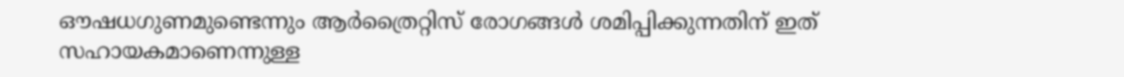ഔഷധഗുണമുണ്ടെന്നും ആര്‍ത്രൈറ്റിസ്‌ രോഗങ്ങള്‍ ശമിപ്പിക്കുന്നതിന്‌ ഇത്‌ സഹായകമാണെന്നുള്ള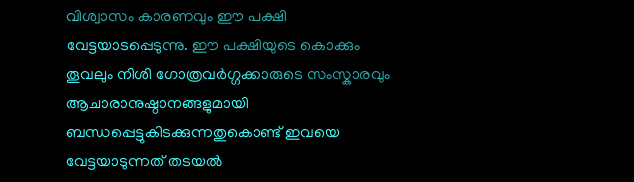വിശ്വാസം കാരണവും ഈ പക്ഷി വേട്ടയാടപ്പെടുന്നു. ഈ പക്ഷിയുടെ കൊക്കും തൂവലും നിശി ഗോത്രവര്‍ഗ്ഗക്കാരുടെ സംസ്കാരവും ആചാരാനുഷ്ഠാനങ്ങളുമായി ബന്ധപ്പെട്ടുകിടക്കുന്നതുകൊണ്ട്‌ ഇവയെ വേട്ടയാടുന്നത്‌ തടയല്‍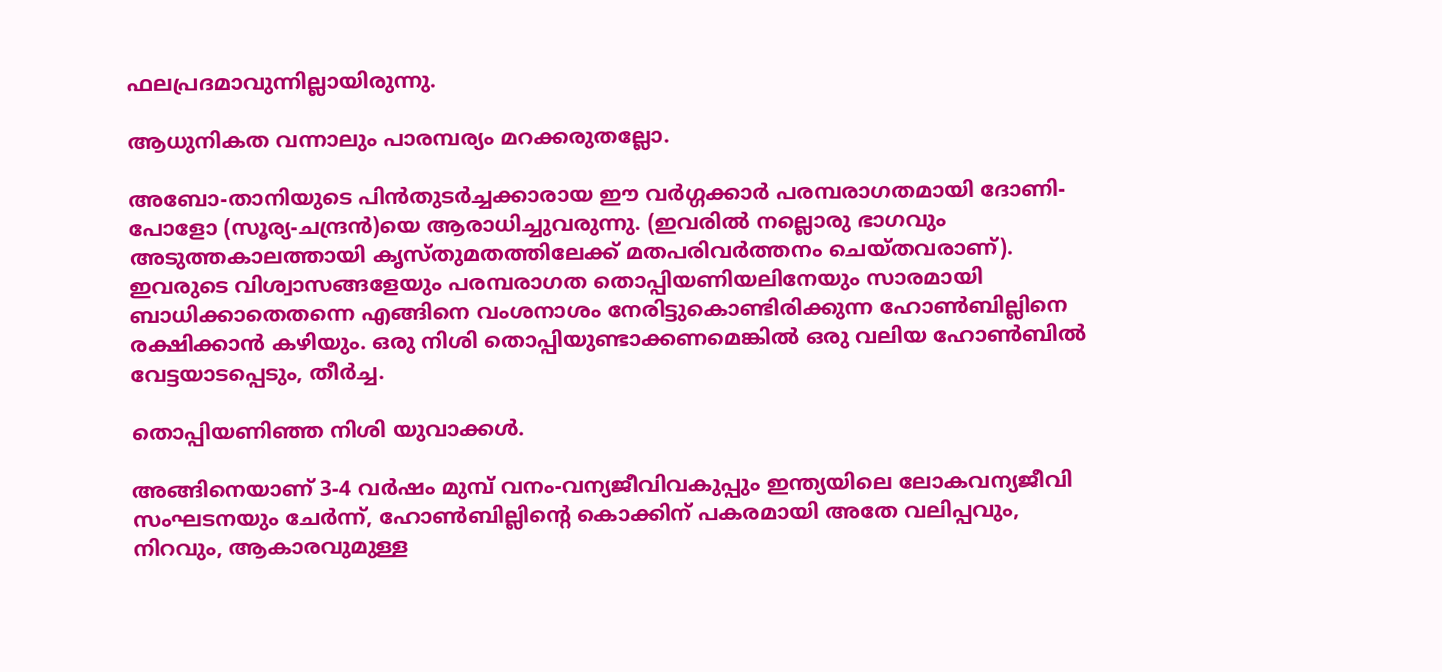ഫലപ്രദമാവുന്നില്ലായിരുന്നു.

ആധുനികത വന്നാലും പാരമ്പര്യം മറക്കരുതല്ലോ.

അബോ-താനിയുടെ പിന്‍തുടര്‍ച്ചക്കാരായ ഈ വര്‍ഗ്ഗക്കാര്‍ പരമ്പരാഗതമായി ദോണി-പോളോ (സൂര്യ-ചന്ദ്രന്‍)യെ ആരാധിച്ചുവരുന്നു. (ഇവരില്‍ നല്ലൊരു ഭാഗവും അടുത്തകാലത്തായി കൃസ്തുമതത്തിലേക്ക്‌ മതപരിവര്‍ത്തനം ചെയ്തവരാണ്‌). ഇവരുടെ വിശ്വാസങ്ങളേയും പരമ്പരാഗത തൊപ്പിയണിയലിനേയും സാരമായി ബാധിക്കാതെതന്നെ എങ്ങിനെ വംശനാശം നേരിട്ടുകൊണ്ടിരിക്കുന്ന ഹോണ്‍ബില്ലിനെ രക്ഷിക്കാന്‍ കഴിയും. ഒരു നിശി തൊപ്പിയുണ്ടാക്കണമെങ്കില്‍ ഒരു വലിയ ഹോണ്‍ബില്‍ വേട്ടയാടപ്പെടും, തീര്‍ച്ച.

തൊപ്പിയണിഞ്ഞ നിശി യുവാക്കള്‍.

അങ്ങിനെയാണ്‌ 3-4 വര്‍ഷം മുമ്പ്‌ വനം-വന്യജീവിവകുപ്പും ഇന്ത്യയിലെ ലോകവന്യജീവി സംഘടനയും ചേര്‍ന്ന്‌, ഹോണ്‍ബില്ലിന്റെ കൊക്കിന്‌ പകരമായി അതേ വലിപ്പവും, നിറവും, ആകാരവുമുള്ള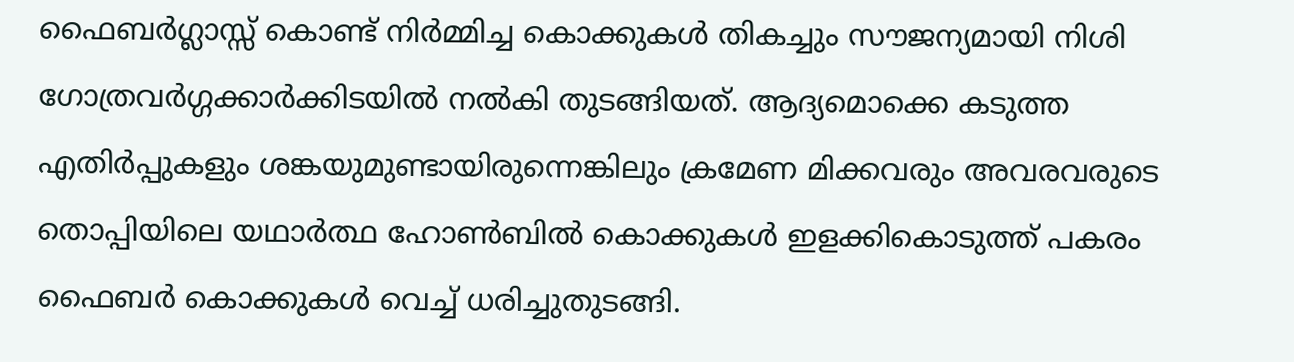ഫൈബര്‍ഗ്ലാസ്സ്‌ കൊണ്ട്‌ നിര്‍മ്മിച്ച കൊക്കുകള്‍ തികച്ചും സൗജന്യമായി നിശി ഗോത്രവര്‍ഗ്ഗക്കാര്‍ക്കിടയില്‍ നല്‍കി തുടങ്ങിയത്‌. ആദ്യമൊക്കെ കടുത്ത എതിര്‍പ്പുകളും ശങ്കയുമുണ്ടായിരുന്നെങ്കിലും ക്രമേണ മിക്കവരും അവരവരുടെ തൊപ്പിയിലെ യഥാര്‍ത്ഥ ഹോണ്‍ബില്‍ കൊക്കുകള്‍ ഇളക്കികൊടുത്ത്‌ പകരം ഫൈബര്‍ കൊക്കുകള്‍ വെച്ച്‌ ധരിച്ചുതുടങ്ങി.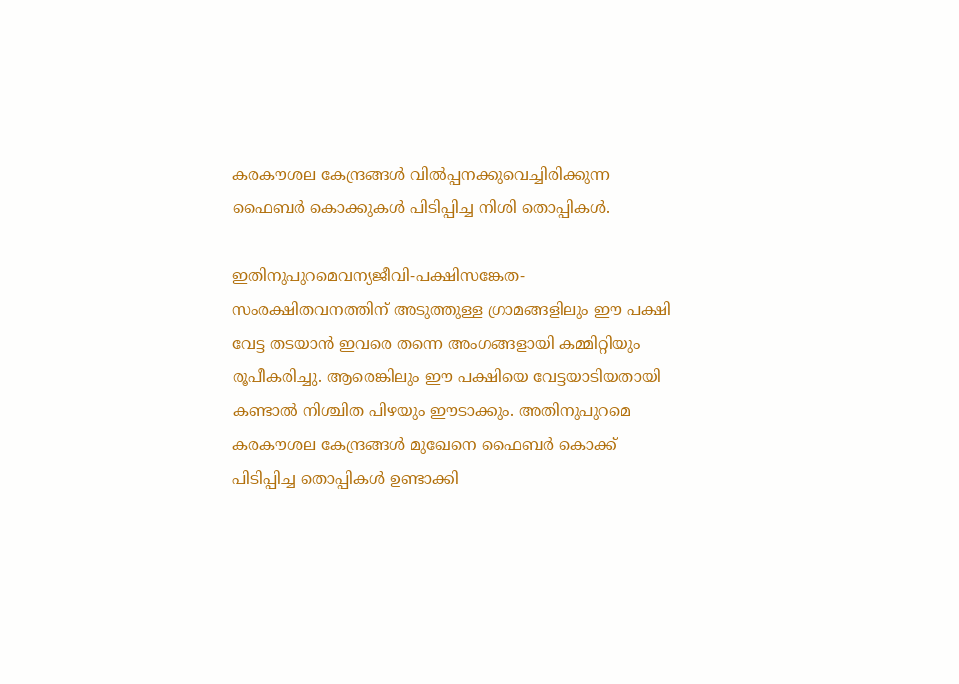കരകൗശല കേന്ദ്രങ്ങള്‍ വില്‍പ്പനക്കുവെച്ചിരിക്കുന്ന ഫൈബര്‍ കൊക്കുകള്‍ പിടിപ്പിച്ച നിശി തൊപ്പികള്‍.

ഇതിനുപുറമെവന്യജീവി-പക്ഷിസങ്കേത-സംരക്ഷിതവനത്തിന്‌ അടുത്തുള്ള ഗ്രാമങ്ങളിലും ഈ പക്ഷി വേട്ട തടയാന്‍ ഇവരെ തന്നെ അംഗങ്ങളായി കമ്മിറ്റിയും രൂപീകരിച്ചു. ആരെങ്കിലും ഈ പക്ഷിയെ വേട്ടയാടിയതായി കണ്ടാല്‍ നിശ്ചിത പിഴയും ഈടാക്കും. അതിനുപുറമെ കരകൗശല കേന്ദ്രങ്ങള്‍ മുഖേനെ ഫൈബര്‍ കൊക്ക്‌ പിടിപ്പിച്ച തൊപ്പികള്‍ ഉണ്ടാക്കി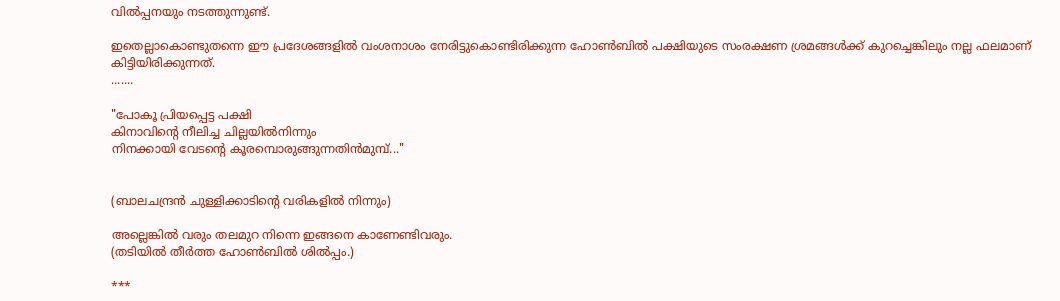വില്‍പ്പനയും നടത്തുന്നുണ്ട്‌.

ഇതെല്ലാകൊണ്ടുതന്നെ ഈ പ്രദേശങ്ങളില്‍ വംശനാശം നേരിട്ടുകൊണ്ടിരിക്കുന്ന ഹോണ്‍ബില്‍ പക്ഷിയുടെ സംരക്ഷണ ശ്രമങ്ങള്‍ക്ക്‌ കുറച്ചെങ്കിലും നല്ല ഫലമാണ്‌ കിട്ടിയിരിക്കുന്നത്‌.
.......

"പോകൂ പ്രിയപ്പെട്ട പക്ഷി
കിനാവിന്റെ നീലിച്ച ചില്ലയില്‍നിന്നും
നിനക്കായി വേടന്റെ കൂരമ്പൊരുങ്ങുന്നതിന്‍മുമ്പ്‌..."


(ബാലചന്ദ്രന്‍ ചുള്ളിക്കാടിന്റെ വരികളില്‍ നിന്നും)

അല്ലെങ്കില്‍ വരും തലമുറ നിന്നെ ഇങ്ങനെ കാണേണ്ടിവരും.
(തടിയില്‍ തീര്‍ത്ത ഹോണ്‍ബില്‍ ശില്‍പ്പം.)

***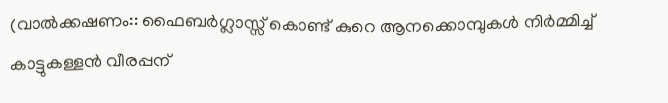(വാല്‍ക്കഷണം:: ഫൈബര്‍ഗ്ലാസ്സ്‌ കൊണ്ട്‌ കുറെ ആനക്കൊമ്പുകള്‍ നിര്‍മ്മിച്ച്‌ കാട്ടുകള്ളന്‍ വീരപ്പന്‌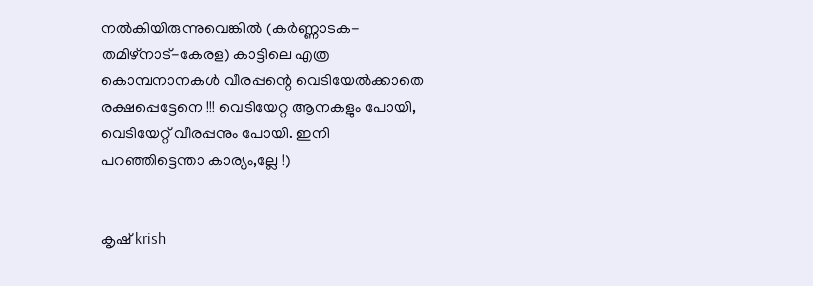നല്‍കിയിരുന്നുവെങ്കില്‍ (കര്‍ണ്ണാടക-തമിഴ്‌നാട്‌-കേരള) കാട്ടിലെ എത്ര കൊമ്പനാനകള്‍ വീരപ്പന്റെ വെടിയേല്‍ക്കാതെ രക്ഷപ്പെട്ടേനെ !!! വെടിയേറ്റ ആനകളും പോയി, വെടിയേറ്റ്‌ വീരപ്പനും പോയി. ഇനി പറഞ്ഞിട്ടെന്താ കാര്യം,ല്ലേ !)


കൃഷ്‌ krish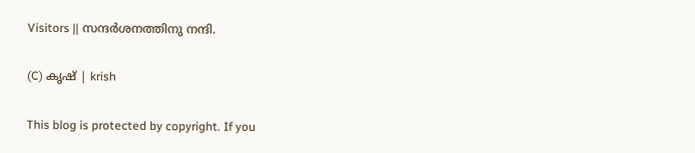Visitors || സന്ദര്‍ശനത്തിനു നന്ദി.

(C) കൃഷ് | krish

This blog is protected by copyright. If you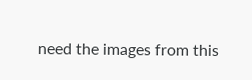need the images from this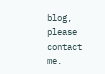blog, please contact me.